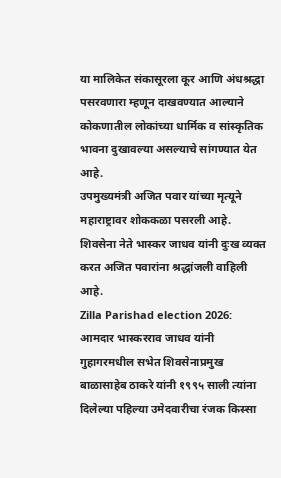या मालिकेत संकासूरला कूर आणि अंधश्रद्धा पसरवणारा म्हणून दाखवण्यात आल्याने कोकणातील लोकांच्या धार्मिक व सांस्कृतिक भावना दुखावल्या असल्याचे सांगण्यात येत आहे.
उपमुख्यमंत्री अजित पवार यांच्या मृत्यूने महाराष्ट्रावर शोककळा पसरली आहे. शिवसेना नेते भास्कर जाधव यांनी दुःख व्यक्त करत अजित पवारांना श्रद्धांजली वाहिली आहे.
Zilla Parishad election 2026: आमदार भास्करराव जाधव यांनी गुहागरमधील सभेत शिवसेनाप्रमुख बाळासाहेब ठाकरे यांनी १९९५ साली त्यांना दिलेल्या पहिल्या उमेदवारीचा रंजक किस्सा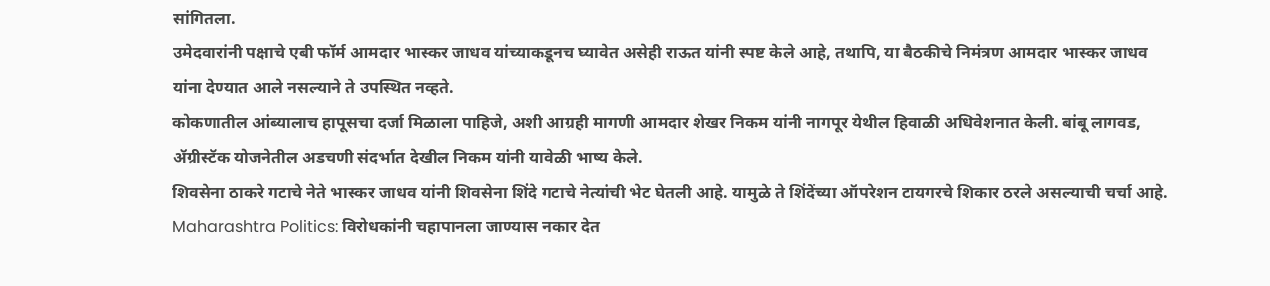सांगितला.
उमेदवारांनी पक्षाचे एबी फॉर्म आमदार भास्कर जाधव यांच्याकडूनच घ्यावेत असेही राऊत यांनी स्पष्ट केले आहे, तथापि, या बैठकीचे निमंत्रण आमदार भास्कर जाधव यांना देण्यात आले नसल्याने ते उपस्थित नव्हते.
कोकणातील आंब्यालाच हापूसचा दर्जा मिळाला पाहिजे, अशी आग्रही मागणी आमदार शेखर निकम यांनी नागपूर येथील हिवाळी अधिवेशनात केली. बांबू लागवड, ॲग्रीस्टॅक योजनेतील अडचणी संदर्भात देखील निकम यांनी यावेळी भाष्य केले.
शिवसेना ठाकरे गटाचे नेते भास्कर जाधव यांनी शिवसेना शिंदे गटाचे नेत्यांची भेट घेतली आहे. यामुळे ते शिंदेंच्या ऑपरेशन टायगरचे शिकार ठरले असल्याची चर्चा आहे.
Maharashtra Politics: विरोधकांनी चहापानला जाण्यास नकार देत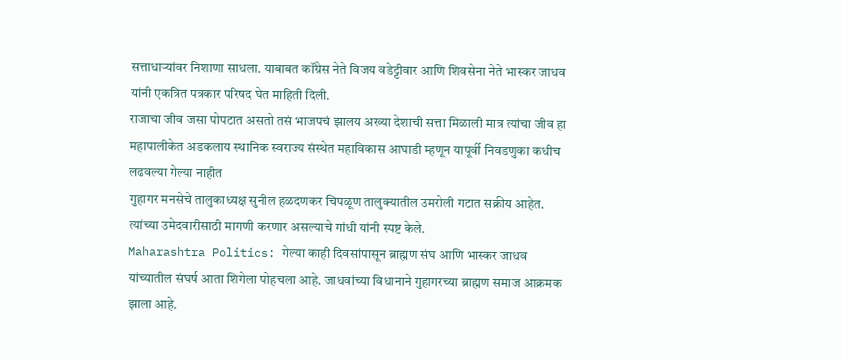सत्ताधाऱ्यांवर निशाणा साधला. याबाबत कॉंग्रेस नेते विजय वडेट्टीवार आणि शिवसेना नेते भास्कर जाधव यांनी एकत्रित पत्रकार परिषद घेत माहिती दिली.
राजाचा जीव जसा पोपटात असतो तसं भाजपचं झालय अख्या देशाची सत्ता मिळाली मात्र त्यांचा जीव हा महापालीकेत अडकलाय स्थानिक स्वराज्य संस्थेत महाविकास आघाडी म्हणून यापूर्वी निवडणुका कधीच लढवल्या गेल्या नाहीत
गुहागर मनसेचे तालुकाध्यक्ष सुनील हळदणकर चिपळूण तालुक्यातील उमरोली गटात सक्रीय आहेत. त्यांच्या उमेदवारीसाठी मागणी करणार असल्याचे गांधी यांनी स्पष्ट केले.
Maharashtra Politics: गेल्या काही दिवसांपासून ब्राह्मण संघ आणि भास्कर जाधव यांच्यातील संघर्ष आता शिगेला पोहचला आहे. जाधवांच्या विधानाने गुहागरच्या ब्राह्मण समाज आक्रमक झाला आहे.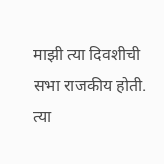माझी त्या दिवशीची सभा राजकीय होती. त्या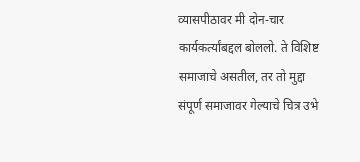व्यासपीठावर मी दोन-चार कार्यकर्त्यांबद्दल बोललो. ते विशिष्ट समाजाचे असतील, तर तो मुद्दा संपूर्ण समाजावर गेल्याचे चित्र उभे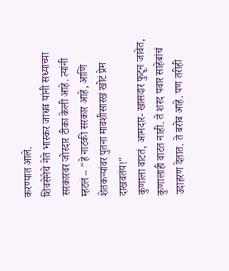करण्यात आले.
शिवसेनेचे नेते भास्कर जाधव यांनी सध्याच्या सरकारवर जोरदार टीका केली आहे. त्यांनी म्हटलं – "हे नाटकी सरकार आहे, आणि शेतकऱ्यांवर पुतना मावशीसारखं खोटं प्रेम दाखवतंय!"
कुणाला वाटतं, आमदार- खासदार फुटून जावेत, कुणालाही वाटत नाही. ते शरद पवार साहेबांचं उदाहरण देतात. ते बरोब आहे. पण तरीही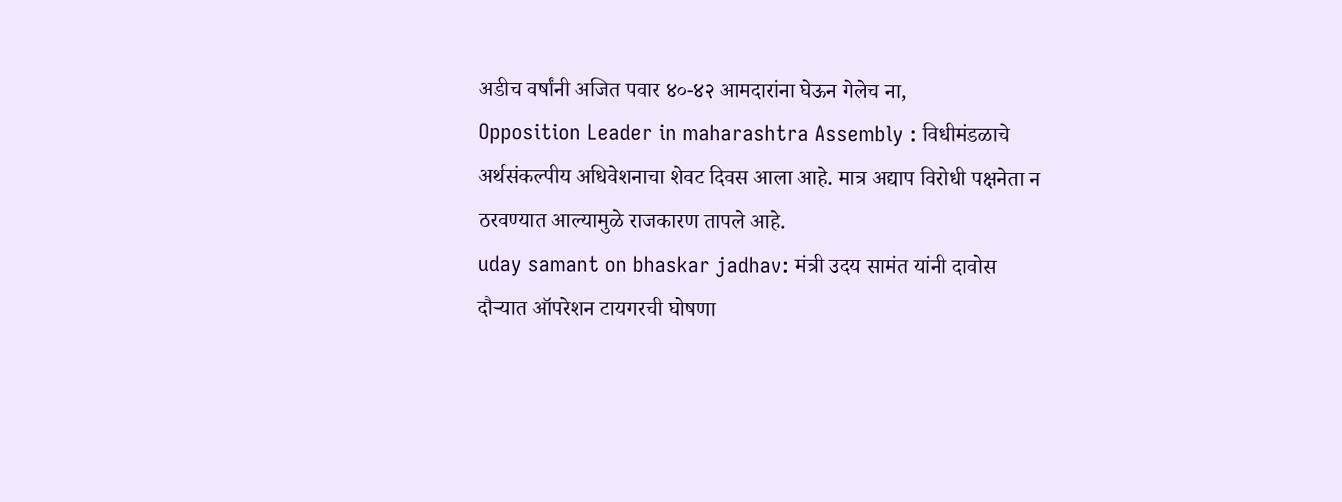अडीच वर्षांनी अजित पवार ४०-४२ आमदारांना घेऊन गेलेच ना,
Opposition Leader in maharashtra Assembly : विधीमंडळाचे अर्थसंकल्पीय अधिवेशनाचा शेवट दिवस आला आहे. मात्र अद्याप विरोधी पक्षनेता न ठरवण्यात आल्यामुळे राजकारण तापले आहे.
uday samant on bhaskar jadhav: मंत्री उदय सामंत यांनी दावोस दौऱ्यात ऑपरेशन टायगरची घोषणा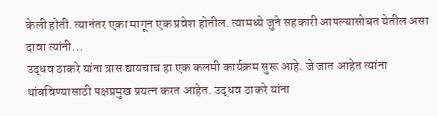केली होती. त्यानंतर एका मागून एक प्रवेश होतील. त्यामध्ये जुने सहकारी आपल्यासोबत येतील असा दावा त्यांनी…
उद्धव ठाकरे यांना त्रास द्यायचाच हा एक कलमी कार्यक्रम सुरू आहे. जे जात आहेत त्यांना थांबविण्यासाठी पक्षप्रमुख प्रयत्न करत आहेत. उद्धव ठाकरे यांना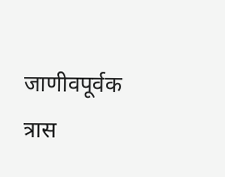जाणीवपूर्वक त्रास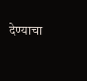देण्याचा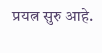प्रयत्न सुरु आहे.